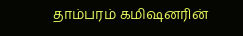தாம்பரம் கமிஷனரின்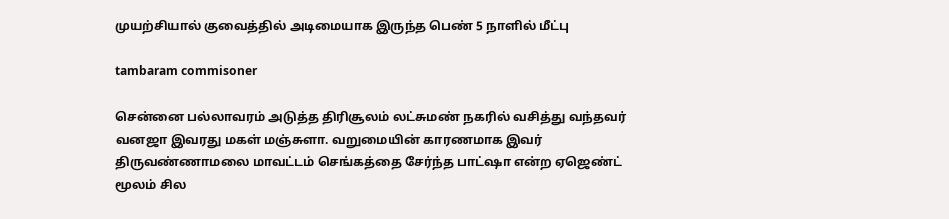முயற்சியால் குவைத்தில் அடிமையாக இருந்த பெண் 5 நாளில் மீட்பு

tambaram commisoner

சென்னை பல்லாவரம் அடுத்த திரிசூலம் லட்சுமண் நகரில் வசித்து வந்தவர் வனஜா இவரது மகள் மஞ்சுளா. வறுமையின் காரணமாக இவர் திருவண்ணாமலை மாவட்டம் செங்கத்தை சேர்ந்த பாட்ஷா என்ற ஏஜெண்ட் மூலம் சில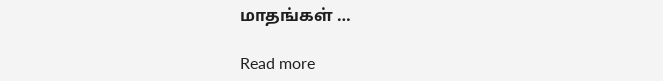மாதங்கள் …

Read more